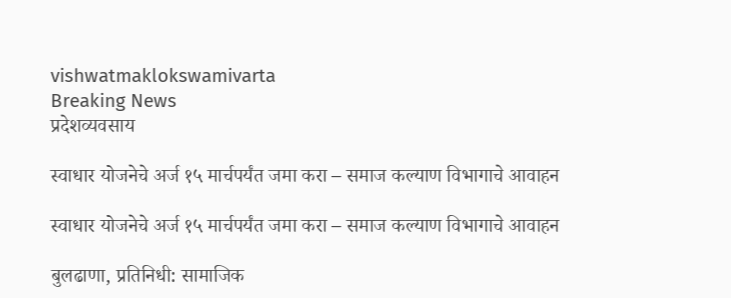vishwatmaklokswamivarta
Breaking News
प्रदेशव्यवसाय

स्वाधार योजनेचे अर्ज १५ मार्चपर्यंत जमा करा – समाज कल्याण विभागाचे आवाहन

स्वाधार योजनेचे अर्ज १५ मार्चपर्यंत जमा करा – समाज कल्याण विभागाचे आवाहन

बुलढाणा, प्रतिनिधी: सामाजिक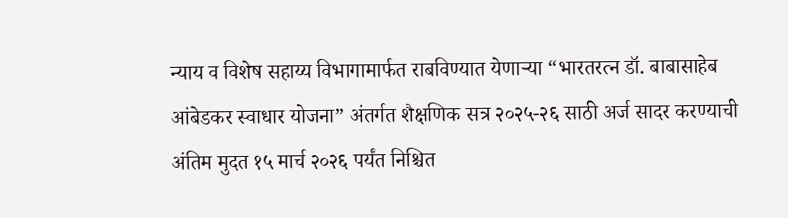न्याय व विशेष सहाय्य विभागामार्फत राबविण्यात येणाऱ्या “भारतरत्न डॉ. बाबासाहेब आंबेडकर स्वाधार योजना” अंतर्गत शैक्षणिक सत्र २०२५-२६ साठी अर्ज सादर करण्याची अंतिम मुदत १५ मार्च २०२६ पर्यंत निश्चित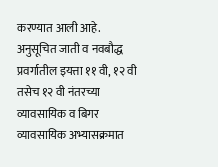करण्यात आली आहे.
अनुसूचित जाती व नवबौद्ध प्रवर्गातील इयत्ता ११ वी, १२ वी तसेच १२ वी नंतरच्या व्यावसायिक व बिगर व्यावसायिक अभ्यासक्रमात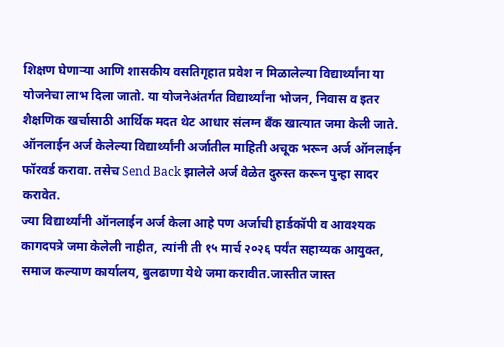शिक्षण घेणाऱ्या आणि शासकीय वसतिगृहात प्रवेश न मिळालेल्या विद्यार्थ्यांना या योजनेचा लाभ दिला जातो. या योजनेअंतर्गत विद्यार्थ्यांना भोजन, निवास व इतर शैक्षणिक खर्चासाठी आर्थिक मदत थेट आधार संलग्न बँक खात्यात जमा केली जाते.
ऑनलाईन अर्ज केलेल्या विद्यार्थ्यांनी अर्जातील माहिती अचूक भरून अर्ज ऑनलाईन फॉरवर्ड करावा. तसेच Send Back झालेले अर्ज वेळेत दुरुस्त करून पुन्हा सादर करावेत.
ज्या विद्यार्थ्यांनी ऑनलाईन अर्ज केला आहे पण अर्जाची हार्डकॉपी व आवश्यक कागदपत्रे जमा केलेली नाहीत, त्यांनी ती १५ मार्च २०२६ पर्यंत सहाय्यक आयुक्त, समाज कल्याण कार्यालय, बुलढाणा येथे जमा करावीत.जास्तीत जास्त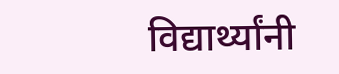विद्यार्थ्यांनी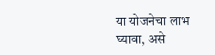या योजनेचा लाभ घ्यावा, असे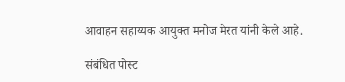आवाहन सहाय्यक आयुक्त मनोज मेरत यांनी केले आहे.

संबंधित पोस्ट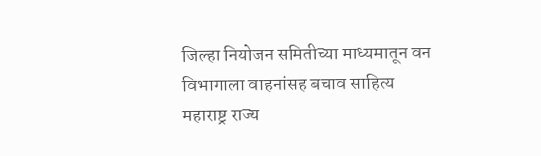जिल्हा नियोजन समितीच्या माध्यमातून वन विभागाला वाहनांसह बचाव साहित्य महाराष्ट्र राज्य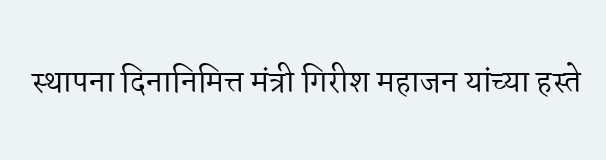स्थापना दिनानिमित्त मंत्री गिरीश महाजन यांच्या हस्ते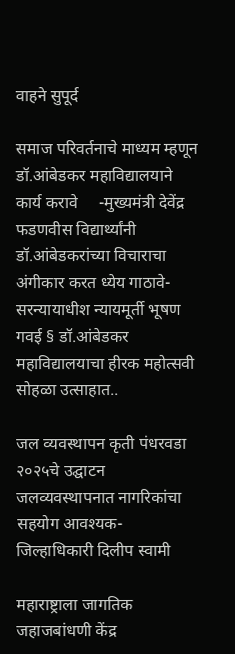वाहने सुपूर्द

समाज परिवर्तनाचे माध्यम म्हणून डॉ.आंबेडकर महाविद्यालयाने कार्य करावे     -मुख्यमंत्री देवेंद्र फडणवीस विद्यार्थ्यांनी डॉ.आंबेडकरांच्या विचाराचा अंगीकार करत ध्येय गाठावे-सरन्यायाधीश न्यायमूर्ती भूषण गवई § डॉ.आंबेडकर महाविद्यालयाचा हीरक महोत्सवी सोहळा उत्साहात..

जल व्यवस्थापन कृती पंधरवडा २०२५चे उद्घाटन जलव्यवस्थापनात नागरिकांचा सहयोग आवश्यक- जिल्हाधिकारी दिलीप स्वामी

महाराष्ट्राला जागतिक जहाजबांधणी केंद्र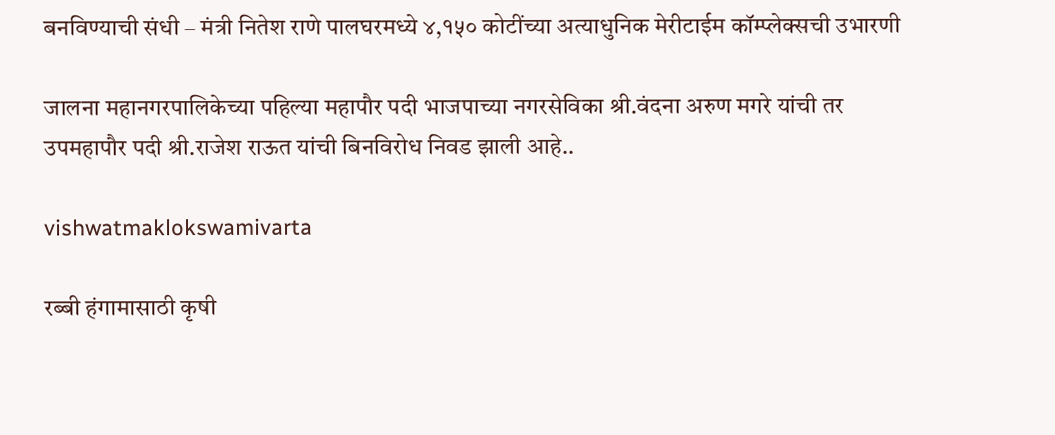बनविण्याची संधी – मंत्री नितेश राणे पालघरमध्ये ४,१५० कोटींच्या अत्याधुनिक मेरीटाईम कॉम्प्लेक्सची उभारणी

जालना महानगरपालिकेच्या पहिल्या महापौर पदी भाजपाच्या नगरसेविका श्री.वंदना अरुण मगरे यांची तर उपमहापौर पदी श्री.राजेश राऊत यांची बिनविरोध निवड झाली आहे..

vishwatmaklokswamivarta

रब्बी हंगामासाठी कृषी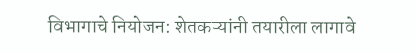विभागाचे नियोजन: शेतकऱ्यांनी तयारीला लागावे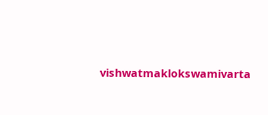vishwatmaklokswamivarta